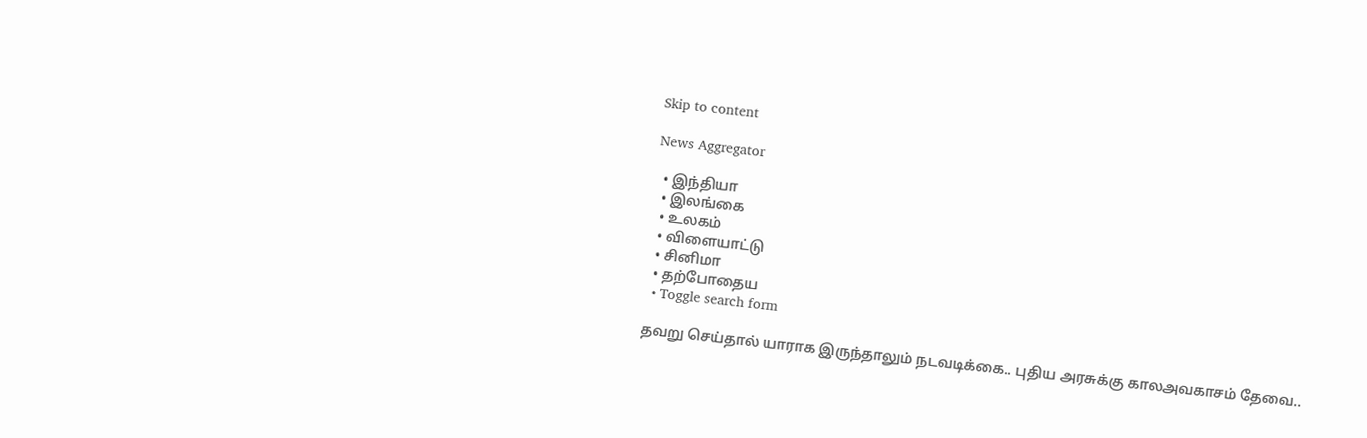Skip to content

News Aggregator

  • இந்தியா
  • இலங்கை
  • உலகம்
  • விளையாட்டு
  • சினிமா
  • தற்போதைய
  • Toggle search form

தவறு செய்தால் யாராக இருந்தாலும் நடவடிக்கை.. புதிய அரசுக்கு காலஅவகாசம் தேவை..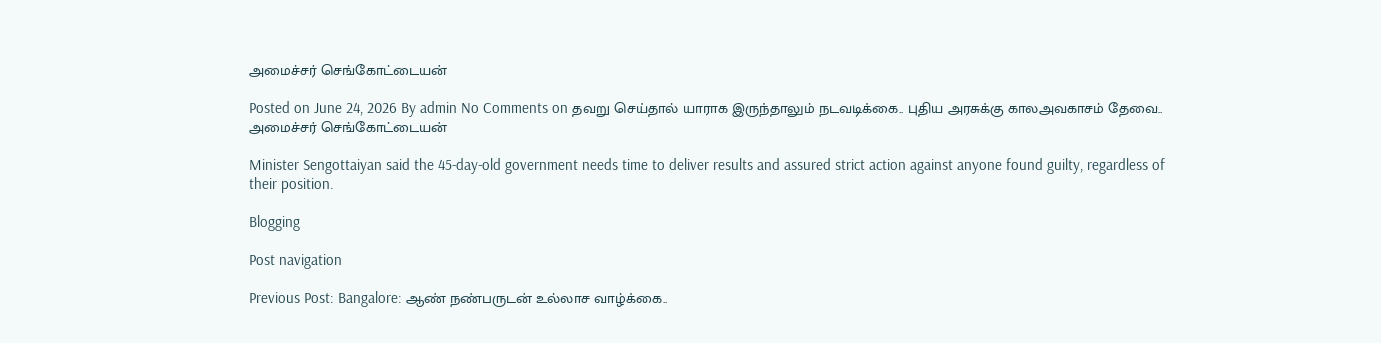அமைச்சர் செங்கோட்டையன்

Posted on June 24, 2026 By admin No Comments on தவறு செய்தால் யாராக இருந்தாலும் நடவடிக்கை.. புதிய அரசுக்கு காலஅவகாசம் தேவை.. அமைச்சர் செங்கோட்டையன்

Minister Sengottaiyan said the 45-day-old government needs time to deliver results and assured strict action against anyone found guilty, regardless of their position.

Blogging

Post navigation

Previous Post: Bangalore: ஆண் நண்பருடன் உல்லாச வாழ்க்கை..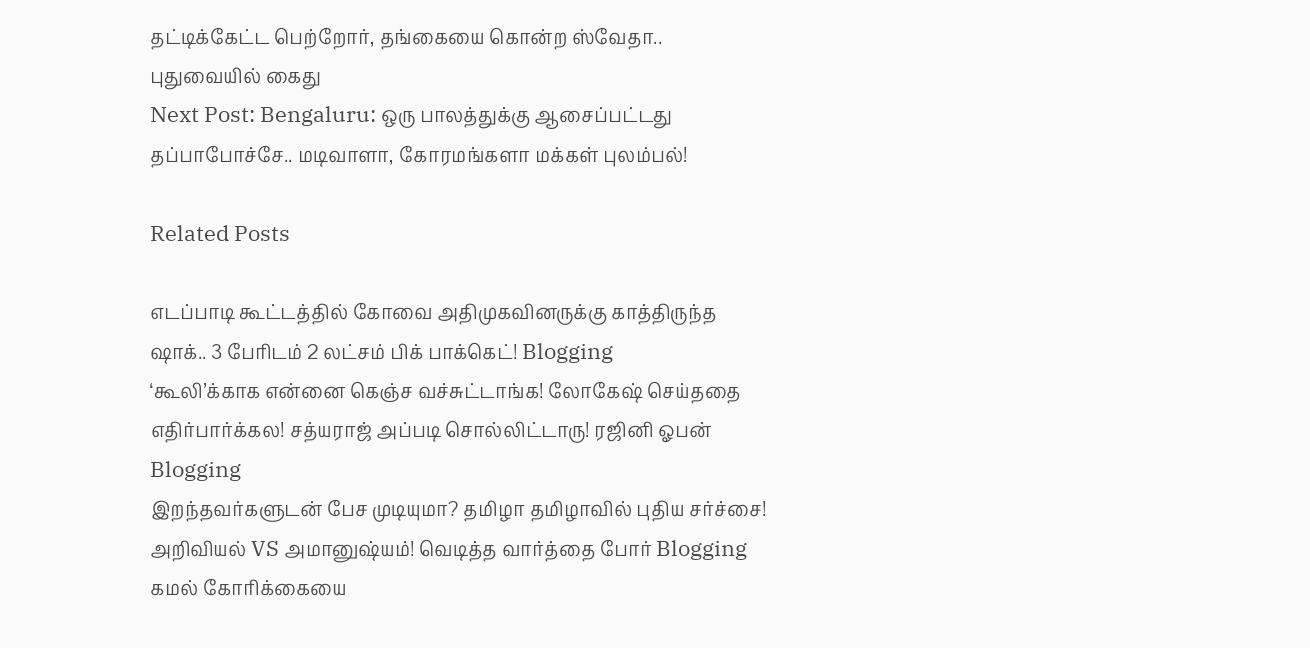தட்டிக்கேட்ட பெற்றோர், தங்கையை கொன்ற ஸ்வேதா.. புதுவையில் கைது
Next Post: Bengaluru: ஒரு பாலத்துக்கு ஆசைப்பட்டது தப்பாபோச்சே.. மடிவாளா, கோரமங்களா மக்கள் புலம்பல்!

Related Posts

எடப்பாடி கூட்டத்தில் கோவை அதிமுகவினருக்கு காத்திருந்த ஷாக்.. 3 பேரிடம் 2 லட்சம் பிக் பாக்கெட்! Blogging
‘கூலி’க்காக என்னை கெஞ்ச வச்சுட்டாங்க! லோகேஷ் செய்ததை எதிர்பார்க்கல! சத்யராஜ் அப்படி சொல்லிட்டாரு! ரஜினி ஓபன் Blogging
இறந்தவர்களுடன் பேச முடியுமா? தமிழா தமிழாவில் புதிய சர்ச்சை! அறிவியல் VS அமானுஷ்யம்! வெடித்த வார்த்தை போர் Blogging
கமல் கோரிக்கையை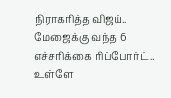நிராகரித்த விஜய்.. மேஜைக்கு வந்த 6 எச்சரிக்கை ரிப்போர்ட்.. உள்ளே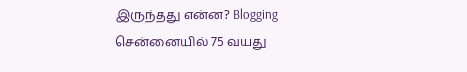இருந்தது என்ன? Blogging
சென்னையில் 75 வயது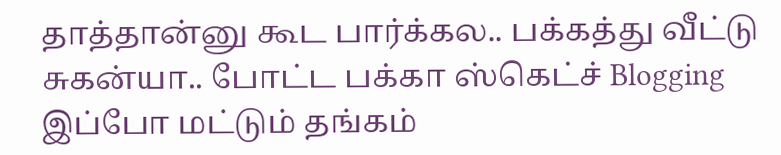தாத்தான்னு கூட பார்க்கல.. பக்கத்து வீட்டு சுகன்யா.. போட்ட பக்கா ஸ்கெட்ச் Blogging
இப்போ மட்டும் தங்கம்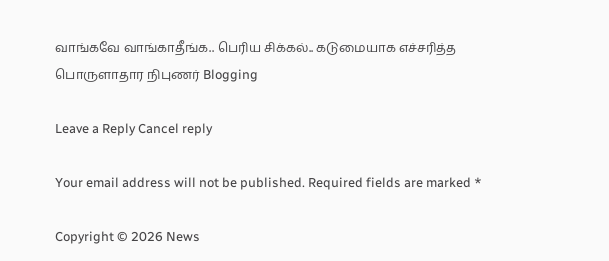வாங்கவே வாங்காதீங்க.. பெரிய சிக்கல்.. கடுமையாக எச்சரித்த பொருளாதார நிபுணர் Blogging

Leave a Reply Cancel reply

Your email address will not be published. Required fields are marked *

Copyright © 2026 News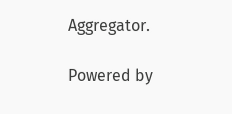Aggregator.

Powered by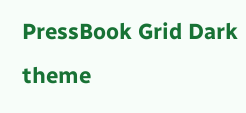PressBook Grid Dark theme